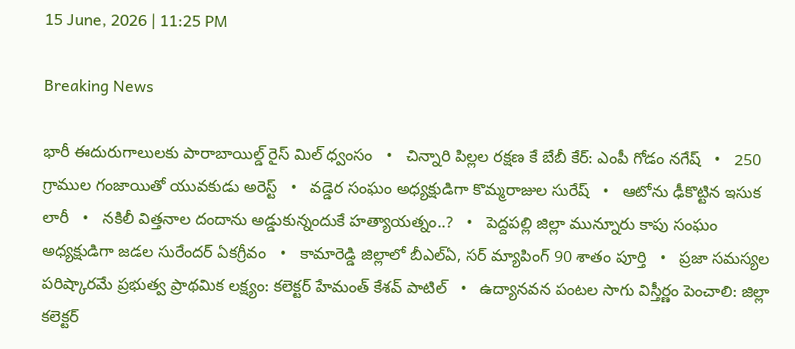15 June, 2026 | 11:25 PM

Breaking News

భారీ ఈదురుగాలులకు పారాబాయిల్డ్ రైస్ మిల్ ధ్వంసం   •   చిన్నారి పిల్లల రక్షణ కే బేబీ కేర్: ఎంపీ గోడం నగేష్   •   250 గ్రాముల గంజాయితో యువకుడు అరెస్ట్   •   వడ్డెర సంఘం అధ్యక్షుడిగా కొమ్మరాజుల సురేష్   •   ఆటోను ఢీకొట్టిన ఇసుక లారీ   •   నకిలీ విత్తనాల దందాను అడ్డుకున్నందుకే హత్యాయత్నం..?   •   పెద్దపల్లి జిల్లా మున్నూరు కాపు సంఘం అధ్యక్షుడిగా జడల సురేందర్ ఏకగ్రీవం   •   కామారెడ్డి జిల్లాలో బీఎల్ఏ, సర్ మ్యాపింగ్ 90 శాతం పూర్తి   •   ప్రజా సమస్యల పరిష్కారమే ప్రభుత్వ ప్రాథమిక లక్ష్యం: కలెక్టర్ హేమంత్ కేశవ్ పాటిల్   •   ఉద్యానవన పంటల సాగు విస్తీర్ణం పెంచాలి: జిల్లా కలెక్టర్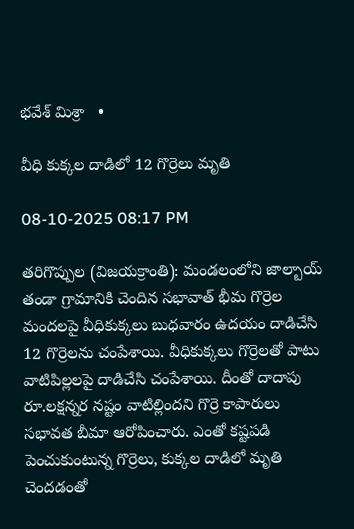భవేశ్ మిశ్రా   •

వీధి కుక్కల దాడిలో 12 గొర్రెలు మృతి

08-10-2025 08:17 PM

తరిగొప్పుల (విజయక్రాంతి): మండలంలోని జాల్బాయ్ తండా గ్రామానికి చెందిన సభావాత్ భీమ గొర్రెల మందలపై వీధికుక్కలు బుధవారం ఉదయం దాడిచేసి 12 గొర్రెలను చంపేశాయి. వీధికుక్కలు గొర్రెలతో పాటు వాటిపిల్లలపై దాడిచేసి చంపేశాయి. దీంతో దాదాపు రూ.లక్షన్నర నష్టం వాటిల్లిందని గొర్రె కాపారులు సభావత బీమా ఆరోపించారు. ఎంతో కష్టపడి పెంచుకుంటున్న గొర్రెలు, కుక్కల దాడిలో మృతి చెందడంతో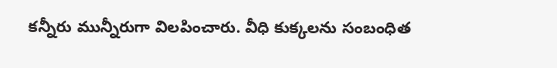కన్నీరు మున్నీరుగా విలపించారు. వీధి కుక్కలను సంబంధిత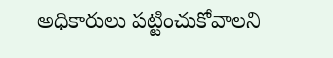అధికారులు పట్టించుకోవాలని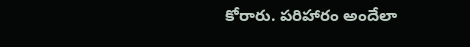కోరారు. పరిహారం అందేలా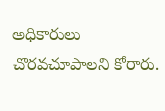అధికారులు చొరవచూపాలని కోరారు.